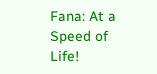Fana: At a Speed of Life!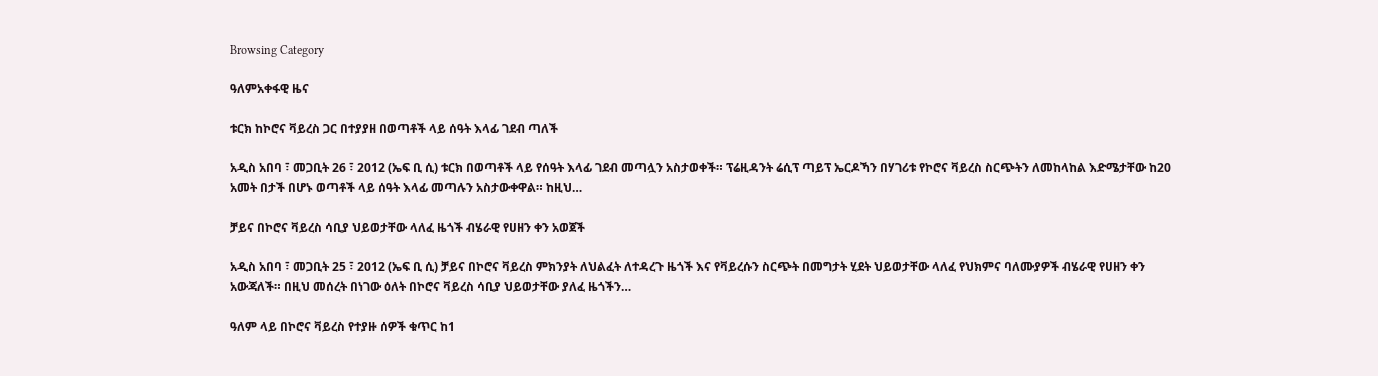Browsing Category

ዓለምአቀፋዊ ዜና

ቱርክ ከኮሮና ቫይረስ ጋር በተያያዘ በወጣቶች ላይ ሰዓት እላፊ ገደብ ጣለች

አዲስ አበባ ፣ መጋቢት 26 ፣ 2012 (ኤፍ ቢ ሲ) ቱርክ በወጣቶች ላይ የሰዓት እላፊ ገደብ መጣሏን አስታወቀች። ፕሬዚዳንት ሬሲፕ ጣይፕ ኤርዶኻን በሃገሪቱ የኮሮና ቫይረስ ስርጭትን ለመከላከል እድሜታቸው ከ20 አመት በታች በሆኑ ወጣቶች ላይ ሰዓት እላፊ መጣሉን አስታውቀዋል። ከዚህ…

ቻይና በኮሮና ቫይረስ ሳቢያ ህይወታቸው ላለፈ ዜጎች ብሄራዊ የሀዘን ቀን አወጀች

አዲስ አበባ ፣ መጋቢት 25 ፣ 2012 (ኤፍ ቢ ሲ) ቻይና በኮሮና ቫይረስ ምክንያት ለህልፈት ለተዳረጉ ዜጎች እና የቫይረሱን ስርጭት በመግታት ሂደት ህይወታቸው ላለፈ የህክምና ባለሙያዎች ብሄራዊ የሀዘን ቀን አውጃለች። በዚህ መሰረት በነገው ዕለት በኮሮና ቫይረስ ሳቢያ ህይወታቸው ያለፈ ዜጎችን…

ዓለም ላይ በኮሮና ቫይረስ የተያዙ ሰዎች ቁጥር ከ1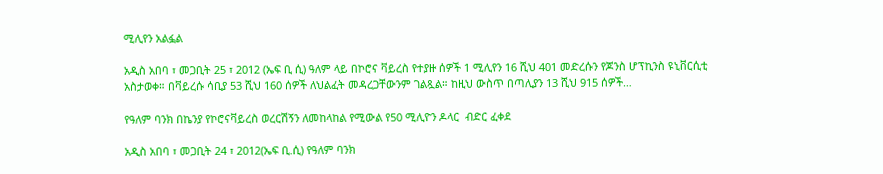ሚሊየን አልፏል

አዲስ አበባ ፣ መጋቢት 25 ፣ 2012 (ኤፍ ቢ ሲ) ዓለም ላይ በኮሮና ቫይረስ የተያዙ ሰዎች 1 ሚሊየን 16 ሺህ 401 መድረሱን የጆንስ ሆፕኪንስ ዩኒቨርሲቲ አስታወቀ። በቫይረሱ ሳቢያ 53 ሺህ 160 ሰዎች ለህልፈት መዳረጋቸውንም ገልጿል። ከዚህ ውስጥ በጣሊያን 13 ሺህ 915 ሰዎች…

የዓለም ባንክ በኬንያ የኮሮናቫይረስ ወረርሽኝን ለመከላከል የሚውል የ50 ሚሊዮን ዶላር  ብድር ፈቀደ

አዲስ አበባ ፣ መጋቢት 24 ፣ 2012(ኤፍ ቢ.ሲ) የዓለም ባንክ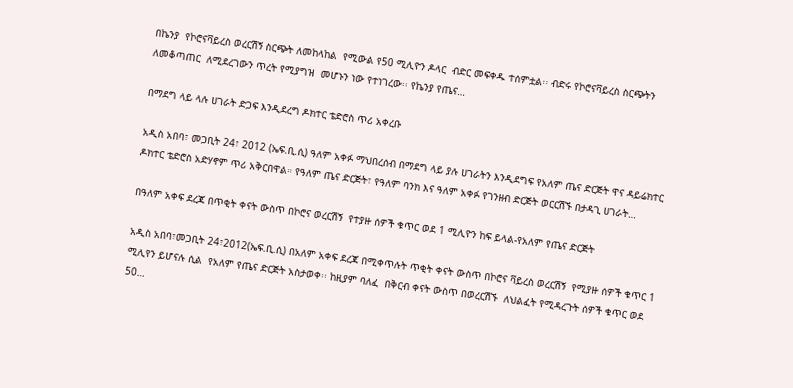በኬንያ  የኮሮናቫይረስ ወረርሽኝ ስርጭት ለመከላከል  የሚውል የ50 ሚሊዮን ዶላር  ብድር መፍቀዱ ተሰምቷል፡፡ ብድሩ የኮሮናቫይረስ ስርጭትን ለመቆጣጠር  ለሚደረገውን ጥረት የሚያግዝ  መሆኑን ነው የተነገረው፡፡ የኬንያ የጤና…

በማደግ ላይ ላሉ ሀገራት ድጋፍ እንዲደረግ ዶክተር ቴድሮስ ጥሪ አቀረቡ

አዲስ አበባ፣ መጋቢት 24፣ 2012 (ኤፍ.ቢ.ሲ) ዓለም አቀፉ ማህበረሰብ በማደግ ላይ ያሉ ሀገራትን እንዲደግፍ የአለም ጤና ድርጅት ዋና ዳይሬክተር ዶክተር ቴድሮስ አድሃኖም ጥሪ አቅርበዋል። የዓለም ጤና ድርጅት፣ የዓለም ባንክ እና ዓለም አቀፉ የገንዘብ ድርጅት ወርርሽኙ በታዳጊ ሀገራት…

በዓለም አቀፍ ደረጃ በጥቂት ቀናት ውስጥ በኮሮና ወረርሽኝ  የተያዙ ሰዎች ቁጥር ወደ 1 ሚሊዮን ከፍ ይላል-የአለም የጤና ድርጅት

አዲስ አበባ፣መጋቢት 24፣2012(ኤፍ.ቢ.ሲ) በአለም አቀፍ ደረጃ በሚቀጥሉት ጥቂት ቀናት ውስጥ በኮሮና ቫይረስ ወረርሽኝ  የሚያዙ ሰዎች ቁጥር 1 ሚሊየን ይሆናሉ ሲል  የአለም የጤና ድርጅት አስታወቀ፡፡ ከዚያም ባለፈ  በቅርብ ቀናት ውስጥ በወረርሽኙ  ለህልፈት የሚዳረጉት ሰዎች ቁጥር ወደ 50…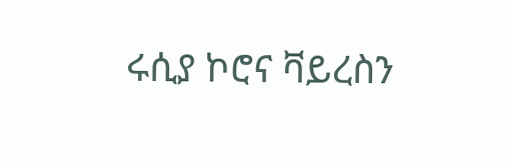ሩሲያ ኮሮና ቫይረስን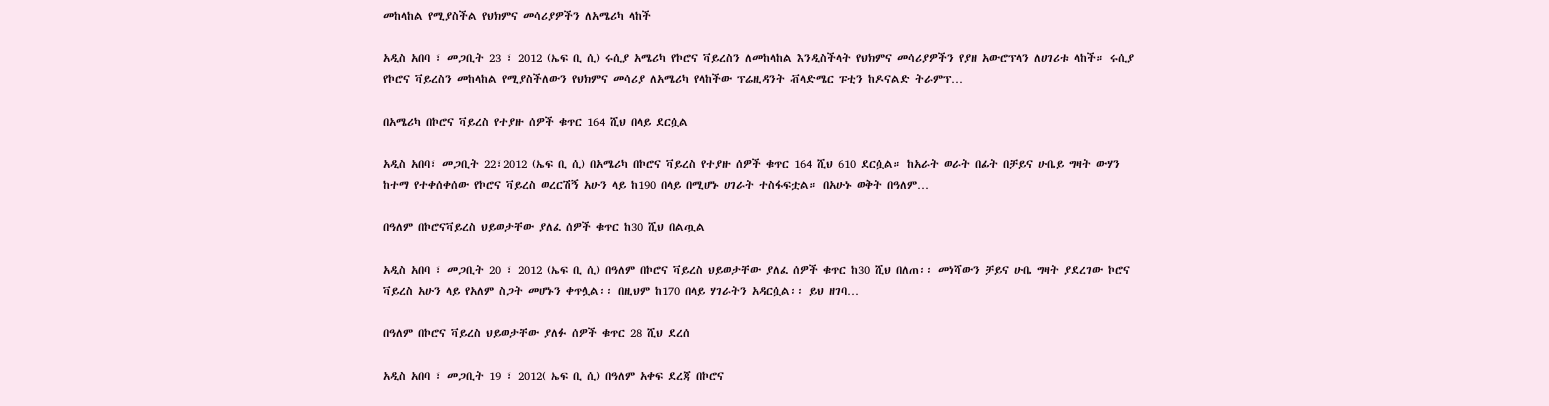መከላከል የሚያስችል የህክምና መሳሪያዎችን ለአሜሪካ ላከች

አዲስ አበባ ፣ መጋቢት 23 ፣ 2012 (ኤፍ ቢ ሲ) ሩሲያ አሜሪካ የኮሮና ቫይረስን ለመከላከል እንዲስችላት የህክምና መሳሪያዎችን የያዘ አውሮፕላን ለሀገሪቱ ላከች። ሩሲያ የኮሮና ቫይረስን መከላከል የሚያስችለውን የህክምና መሳሪያ ለአሜሪካ የላከችው ፕሬዚዳንት ቭላድሜር ፑቲን ከዶናልድ ትራምፕ…

በአሜሪካ በኮሮና ቫይረስ የተያዙ ሰዎች ቁጥር 164 ሺህ በላይ ደርሷል

አዲስ አበባ፣ መጋቢት 22፣2012 (ኤፍ ቢ ሲ) በአሜሪካ በኮሮና ቫይረስ የተያዙ ሰዎች ቁጥር 164 ሺህ 610 ደርሷል። ከአራት ወራት በፊት በቻይና ሁቤይ ግዛት ውሃን ከተማ የተቀሰቀሰው የኮሮና ቫይረስ ወረርሽኝ አሁን ላይ ከ190 በላይ በሚሆኑ ሀገራት ተስፋፍቷል። በአሁኑ ወቅት በዓለም…

በዓለም በኮሮናቫይረስ ህይወታቸው ያለፈ ሰዎች ቁጥር ከ30 ሺህ በልጧል

አዲስ አበባ ፣ መጋቢት 20 ፣ 2012 (ኤፍ ቢ ሲ) በዓለም በኮሮና ቫይረስ ህይወታቸው ያለፈ ሰዎች ቁጥር ከ30 ሺህ በለጠ፡፡ መነሻውን ቻይና ሁቤ ግዛት ያደረገው ኮሮና ቫይረስ አሁን ላይ የአለም ስጋት መሆኑን ቀጥሏል፡፡ በዚህም ከ170 በላይ ሃገራትን አዳርሷል፡፡ ይህ ዘገባ…

በዓለም በኮሮና ቫይረስ ህይወታቸው ያለፉ ሰዎች ቁጥር 28 ሺህ ደረሰ

አዲስ አበባ ፣ መጋቢት 19 ፣ 2012( ኤፍ ቢ ሲ) በዓለም አቀፍ ደረጃ በኮሮና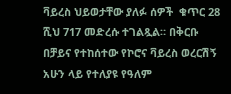ቫይረስ ህይወታቸው ያለፉ ሰዎች  ቁጥር 28 ሺህ 717 መድረሱ ተገልጿል። በቅርቡ በቻይና የተከሰተው የኮሮና ቫይረስ ወረርሽኝ  አሁን ላይ የተለያዩ የዓለም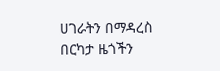ሀገራትን በማዳረስ  በርካታ ዜጎችን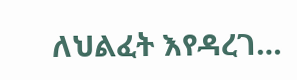ለህልፈት እየዳረገ…